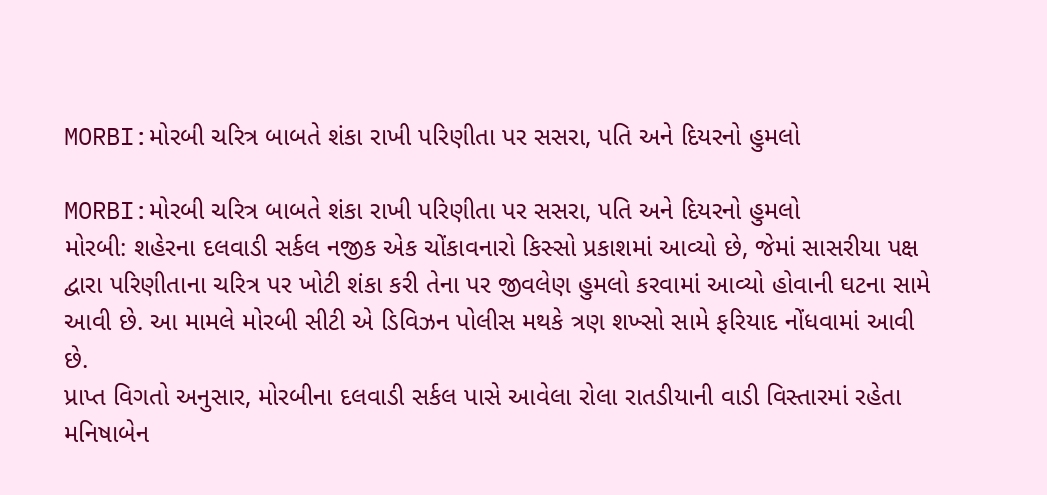MORBI:મોરબી ચરિત્ર બાબતે શંકા રાખી પરિણીતા પર સસરા, પતિ અને દિયરનો હુમલો

MORBI:મોરબી ચરિત્ર બાબતે શંકા રાખી પરિણીતા પર સસરા, પતિ અને દિયરનો હુમલો
મોરબી: શહેરના દલવાડી સર્કલ નજીક એક ચોંકાવનારો કિસ્સો પ્રકાશમાં આવ્યો છે, જેમાં સાસરીયા પક્ષ દ્વારા પરિણીતાના ચરિત્ર પર ખોટી શંકા કરી તેના પર જીવલેણ હુમલો કરવામાં આવ્યો હોવાની ઘટના સામે આવી છે. આ મામલે મોરબી સીટી એ ડિવિઝન પોલીસ મથકે ત્રણ શખ્સો સામે ફરિયાદ નોંધવામાં આવી છે.
પ્રાપ્ત વિગતો અનુસાર, મોરબીના દલવાડી સર્કલ પાસે આવેલા રોલા રાતડીયાની વાડી વિસ્તારમાં રહેતા મનિષાબેન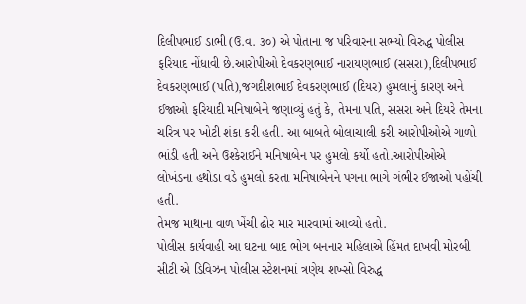દિલીપભાઈ ડાભી (ઉ.વ. ૩૦) એ પોતાના જ પરિવારના સભ્યો વિરુદ્ધ પોલીસ ફરિયાદ નોંધાવી છે.આરોપીઓ દેવકરણભાઈ નારાયણભાઈ (સસરા),દિલીપભાઈ દેવકરણભાઈ (પતિ),જગદીશભાઈ દેવકરણભાઈ (દિયર) હુમલાનું કારણ અને ઈજાઓ ફરિયાદી મનિષાબેને જણાવ્યું હતું કે, તેમના પતિ, સસરા અને દિયરે તેમના ચરિત્ર પર ખોટી શંકા કરી હતી. આ બાબતે બોલાચાલી કરી આરોપીઓએ ગાળો ભાંડી હતી અને ઉશ્કેરાઈને મનિષાબેન પર હુમલો કર્યો હતો.આરોપીઓએ લોખંડના હથોડા વડે હુમલો કરતા મનિષાબેનને પગના ભાગે ગંભીર ઈજાઓ પહોંચી હતી.
તેમજ માથાના વાળ ખેંચી ઢોર માર મારવામાં આવ્યો હતો.
પોલીસ કાર્યવાહી આ ઘટના બાદ ભોગ બનનાર મહિલાએ હિંમત દાખવી મોરબી સીટી એ ડિવિઝન પોલીસ સ્ટેશનમાં ત્રણેય શખ્સો વિરુદ્ધ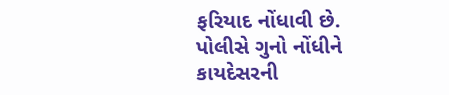ફરિયાદ નોંધાવી છે. પોલીસે ગુનો નોંધીને કાયદેસરની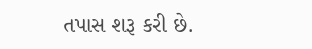તપાસ શરૂ કરી છે.